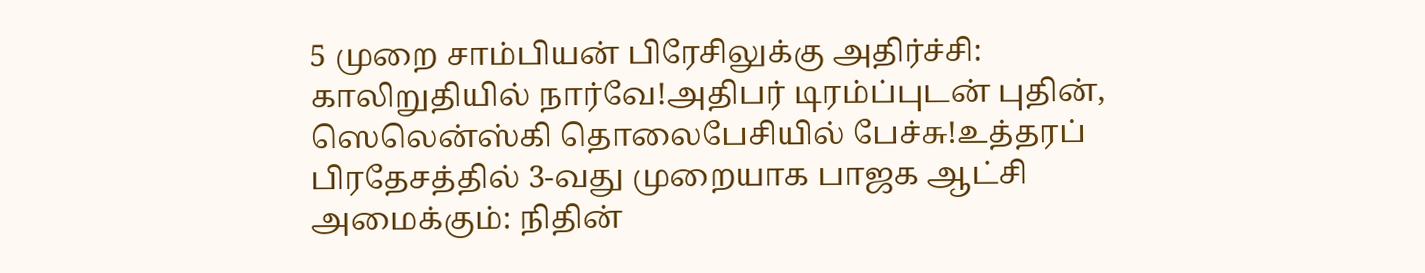5 முறை சாம்பியன் பிரேசிலுக்கு அதிர்ச்சி: காலிறுதியில் நார்வே!அதிபர் டிரம்ப்புடன் புதின், ஸெலென்ஸ்கி தொலைபேசியில் பேச்சு!உத்தரப் பிரதேசத்தில் 3-வது முறையாக பாஜக ஆட்சி அமைக்கும்: நிதின்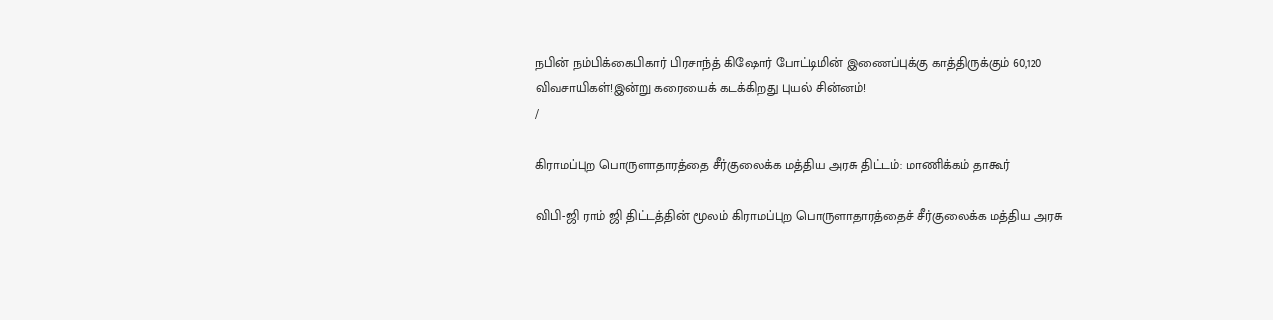நபின் நம்பிக்கைபிகார் பிரசாந்த் கிஷோர் போட்டிமின் இணைப்புக்கு காத்திருக்கும் 60,120 விவசாயிகள்!இன்று கரையைக் கடக்கிறது புயல் சின்னம்!
/

கிராமப்புற பொருளாதாரத்தை சீர்குலைக்க மத்திய அரசு திட்டம்: மாணிக்கம் தாகூர்

விபி-ஜி ராம் ஜி திட்டத்தின் மூலம் கிராமப்புற பொருளாதாரத்தைச் சீர்குலைக்க மத்திய அரசு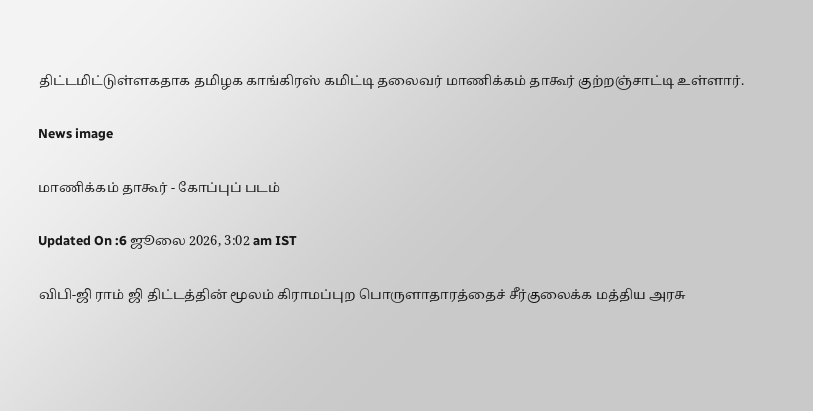திட்டமிட்டுள்ளகதாக தமிழக காங்கிரஸ் கமிட்டி தலைவர் மாணிக்கம் தாகூர் குற்றஞ்சாட்டி உள்ளார்.

News image

மாணிக்கம் தாகூர் - கோப்புப் படம்

Updated On :6 ஜூலை 2026, 3:02 am IST

விபி-ஜி ராம் ஜி திட்டத்தின் மூலம் கிராமப்புற பொருளாதாரத்தைச் சீர்குலைக்க மத்திய அரசு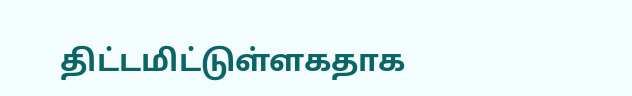திட்டமிட்டுள்ளகதாக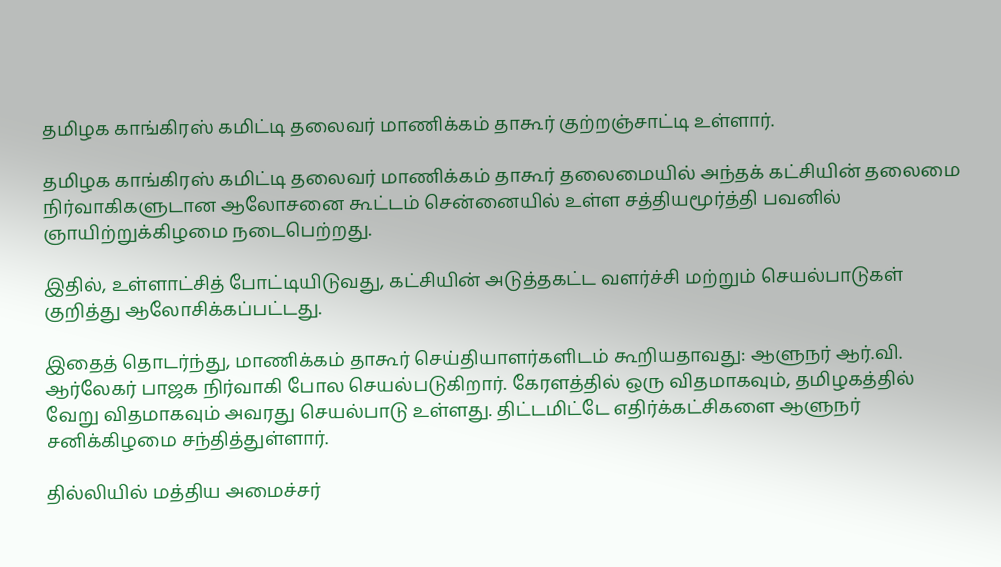தமிழக காங்கிரஸ் கமிட்டி தலைவர் மாணிக்கம் தாகூர் குற்றஞ்சாட்டி உள்ளார்.

தமிழக காங்கிரஸ் கமிட்டி தலைவர் மாணிக்கம் தாகூர் தலைமையில் அந்தக் கட்சியின் தலைமை நிர்வாகிகளுடான ஆலோசனை கூட்டம் சென்னையில் உள்ள சத்தியமூர்த்தி பவனில் ஞாயிற்றுக்கிழமை நடைபெற்றது.

இதில், உள்ளாட்சித் போட்டியிடுவது, கட்சியின் அடுத்தகட்ட வளர்ச்சி மற்றும் செயல்பாடுகள் குறித்து ஆலோசிக்கப்பட்டது.

இதைத் தொடர்ந்து, மாணிக்கம் தாகூர் செய்தியாளர்களிடம் கூறியதாவது: ஆளுநர் ஆர்.வி. ஆர்லேகர் பாஜக நிர்வாகி போல செயல்படுகிறார். கேரளத்தில் ஒரு விதமாகவும், தமிழகத்தில் வேறு விதமாகவும் அவரது செயல்பாடு உள்ளது. திட்டமிட்டே எதிர்க்கட்சிகளை ஆளுநர் சனிக்கிழமை சந்தித்துள்ளார்.

தில்லியில் மத்திய அமைச்சர்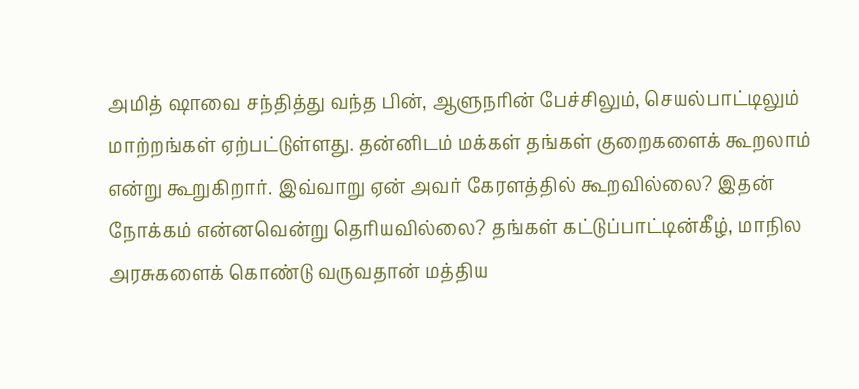அமித் ஷாவை சந்தித்து வந்த பின், ஆளுநரின் பேச்சிலும், செயல்பாட்டிலும் மாற்றங்கள் ஏற்பட்டுள்ளது. தன்னிடம் மக்கள் தங்கள் குறைகளைக் கூறலாம் என்று கூறுகிறார். இவ்வாறு ஏன் அவர் கேரளத்தில் கூறவில்லை? இதன் நோக்கம் என்னவென்று தெரியவில்லை? தங்கள் கட்டுப்பாட்டின்கீழ், மாநில அரசுகளைக் கொண்டு வருவதான் மத்திய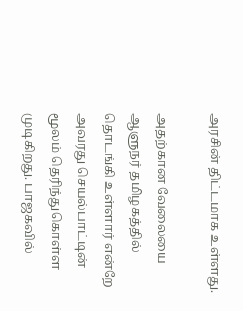அரசின் திட்டமாக உள்ளது.

அதற்கான வேலையை ஆளுநர் தமிழகத்தில் தொடங்கி உள்ளார் என்றே அவரது செயல்பாட்டின் மூலம் தெரிந்துகொள்ள முடிகிறது. பாஜகவில்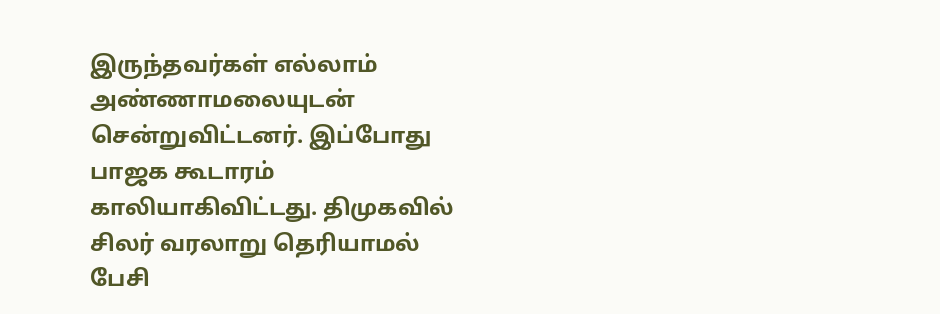இருந்தவர்கள் எல்லாம் அண்ணாமலையுடன் சென்றுவிட்டனர். இப்போது பாஜக கூடாரம் காலியாகிவிட்டது. திமுகவில் சிலர் வரலாறு தெரியாமல் பேசி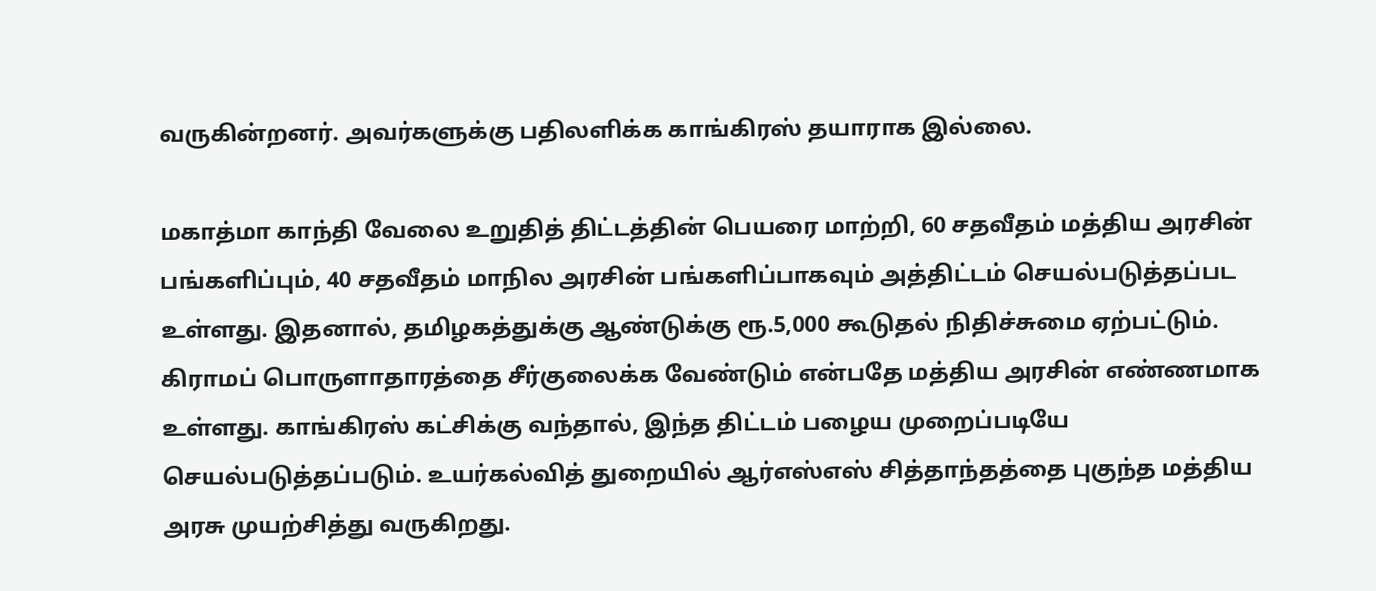வருகின்றனர். அவர்களுக்கு பதிலளிக்க காங்கிரஸ் தயாராக இல்லை.

மகாத்மா காந்தி வேலை உறுதித் திட்டத்தின் பெயரை மாற்றி, 60 சதவீதம் மத்திய அரசின் பங்களிப்பும், 40 சதவீதம் மாநில அரசின் பங்களிப்பாகவும் அத்திட்டம் செயல்படுத்தப்பட உள்ளது. இதனால், தமிழகத்துக்கு ஆண்டுக்கு ரூ.5,000 கூடுதல் நிதிச்சுமை ஏற்பட்டும். கிராமப் பொருளாதாரத்தை சீர்குலைக்க வேண்டும் என்பதே மத்திய அரசின் எண்ணமாக உள்ளது. காங்கிரஸ் கட்சிக்கு வந்தால், இந்த திட்டம் பழைய முறைப்படியே செயல்படுத்தப்படும். உயர்கல்வித் துறையில் ஆர்எஸ்எஸ் சித்தாந்தத்தை புகுந்த மத்திய அரசு முயற்சித்து வருகிறது.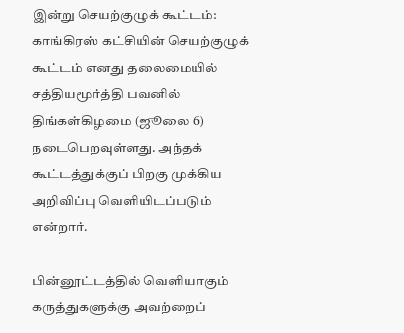இன்று செயற்குழுக் கூட்டம்: காங்கிரஸ் கட்சியின் செயற்குழுக் கூட்டம் எனது தலைமையில் சத்தியமூர்த்தி பவனில் திங்கள்கிழமை (ஜூலை 6) நடைபெறவுள்ளது. அந்தக் கூட்டத்துக்குப் பிறகு முக்கிய அறிவிப்பு வெளியிடப்படும் என்றார்.

பின்னூட்டத்தில் வெளியாகும் கருத்துகளுக்கு அவற்றைப்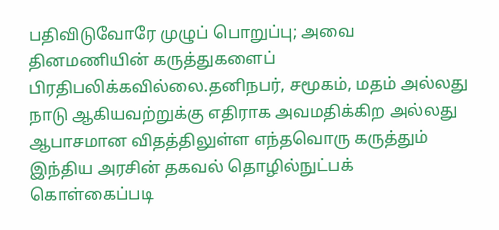பதிவிடுவோரே முழுப் பொறுப்பு; அவை தினமணியின் கருத்துகளைப் பிரதிபலிக்கவில்லை.தனிநபர், சமூகம், மதம் அல்லது நாடு ஆகியவற்றுக்கு எதிராக அவமதிக்கிற அல்லது ஆபாசமான விதத்திலுள்ள எந்தவொரு கருத்தும் இந்திய அரசின் தகவல் தொழில்நுட்பக் கொள்கைப்படி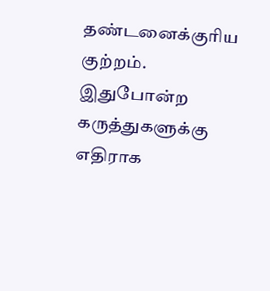தண்டனைக்குரிய குற்றம். இதுபோன்ற கருத்துகளுக்கு எதிராக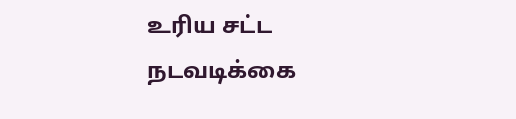உரிய சட்ட நடவடிக்கை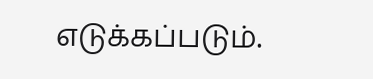எடுக்கப்படும்.